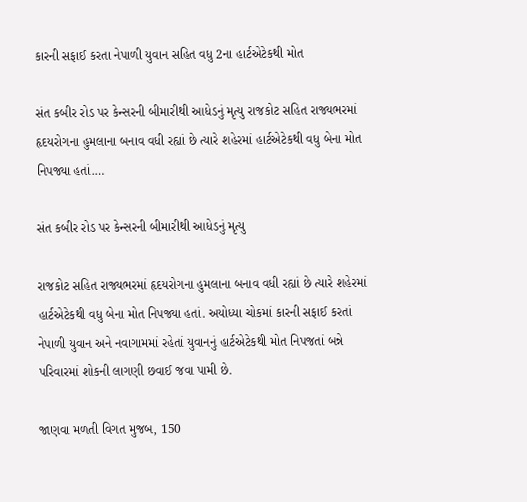કારની સફાઈ કરતા નેપાળી યુવાન સહિત વધુ 2ના હાર્ટએટેકથી મોત

સંત કબીર રોડ પર કેન્સરની બીમારીથી આધેડનું મૃત્યુ રાજકોટ સહિત રાજ્યભરમાં હૃદયરોગના હુમલાના બનાવ વધી રહ્યાં છે ત્યારે શહેરમાં હાર્ટએટેકથી વધુ બેના મોત નિપજ્યા હતાં.…

સંત કબીર રોડ પર કેન્સરની બીમારીથી આધેડનું મૃત્યુ

રાજકોટ સહિત રાજ્યભરમાં હૃદયરોગના હુમલાના બનાવ વધી રહ્યાં છે ત્યારે શહેરમાં હાર્ટએટેકથી વધુ બેના મોત નિપજ્યા હતાં. અયોધ્યા ચોકમાં કારની સફાઈ કરતાં નેપાળી યુવાન અને નવાગામમાં રહેતાં યુવાનનું હાર્ટએટેકથી મોત નિપજતાં બન્ને પરિવારમાં શોકની લાગણી છવાઈ જવા પામી છે.

જાણવા મળતી વિગત મુજબ, 150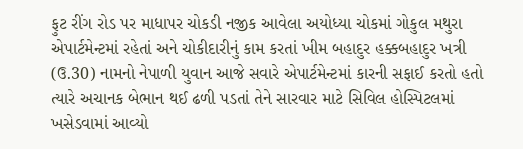ફુટ રીંગ રોડ પર માધાપર ચોકડી નજીક આવેલા અયોધ્યા ચોકમાં ગોકુલ મથુરા એપાર્ટમેન્ટમાં રહેતાં અને ચોકીદારીનું કામ કરતાં ખીમ બહાદુર હક્કબહાદુર ખત્રી (ઉ.30) નામનો નેપાળી યુવાન આજે સવારે એપાર્ટમેન્ટમાં કારની સફાઈ કરતો હતો ત્યારે અચાનક બેભાન થઈ ઢળી પડતાં તેને સારવાર માટે સિવિલ હોસ્પિટલમાં ખસેડવામાં આવ્યો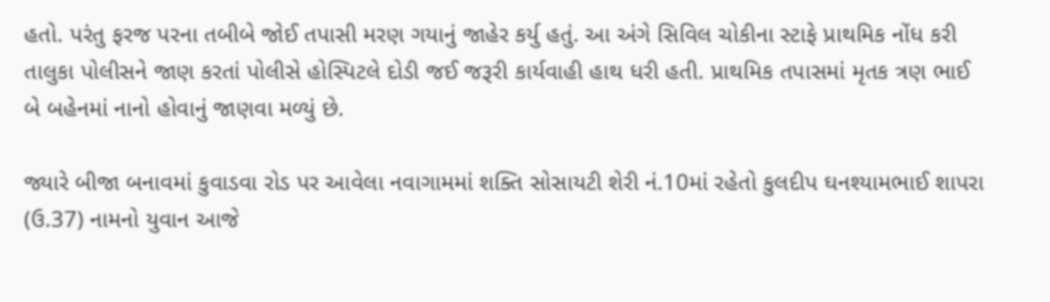હતો. પરંતુ ફરજ પરના તબીબે જોઈ તપાસી મરણ ગયાનું જાહેર કર્યુ હતું. આ અંગે સિવિલ ચોકીના સ્ટાફે પ્રાથમિક નોંધ કરી તાલુકા પોલીસને જાણ કરતાં પોલીસે હોસ્પિટલે દોડી જઈ જરૂરી કાર્યવાહી હાથ ધરી હતી. પ્રાથમિક તપાસમાં મૃતક ત્રણ ભાઈ બે બહેનમાં નાનો હોવાનું જાણવા મળ્યું છે.

જ્યારે બીજા બનાવમાં કુવાડવા રોડ પર આવેલા નવાગામમાં શક્તિ સોસાયટી શેરી નં.10માં રહેતો કુલદીપ ઘનશ્યામભાઈ શાપરા (ઉ.37) નામનો યુવાન આજે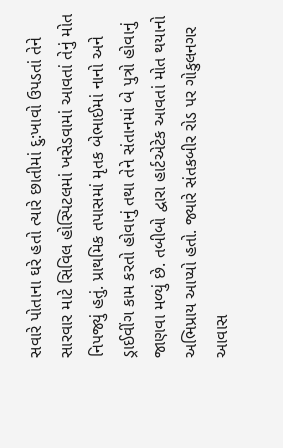સવારે પોતાના ઘરે હતો ત્યારે છાતીમાં દુ:ખાવો ઉપડતાં તેને સારવાર માટે સિવિલ હોસ્પિટલમાં ખસેડવામાં આવતાં તેનું મોત નિપજ્યું હતું. પ્રાથમિક તપાસમાં મૃતક બેભાઈમાં નાનો અને ડ્રાઈવીંગ કામ કરતો હોવાનું તથા તેને સંતાનમાં બે પુત્રો હોવાનું જાણવા મળ્યું છે. તબીબો દ્વારા હાર્ટએટેક આવતાં મોત થયાનો અભિપ્રાય આપ્યો હતો. જ્યારે સંતકબીર રોડ પર ગોકુલનગર આવાસ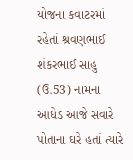યોજના કવાટરમાં રહેતાં શ્રવણભાઈ શંકરભાઈ સાહુ (ઉ.53) નામના આધેડ આજે સવારે પોતાના ઘરે હતાં ત્યારે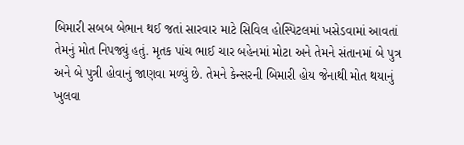બિમારી સબબ બેભાન થઈ જતાં સારવાર માટે સિવિલ હોસ્પિટલમાં ખસેડવામાં આવતાં તેમનું મોત નિપજ્યું હતું. મૃતક પાંચ ભાઈ ચાર બહેનમાં મોટા અને તેમને સંતાનમાં બે પુત્ર અને બે પુત્રી હોવાનું જાણવા મળ્યું છે. તેમને કેન્સરની બિમારી હોય જેનાથી મોત થયાનું ખુલવા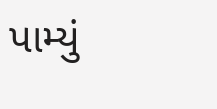પામ્યું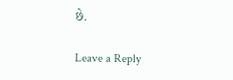છે.

Leave a Reply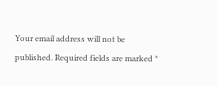Your email address will not be published. Required fields are marked *